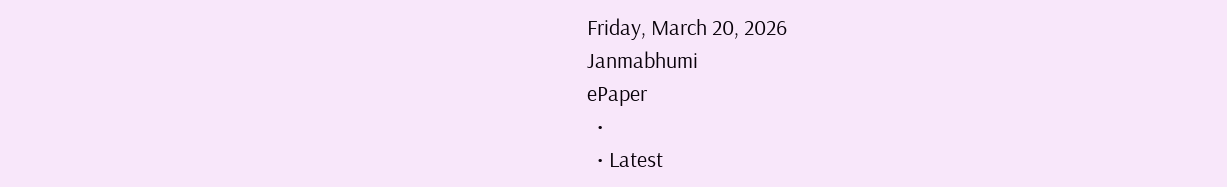Friday, March 20, 2026
Janmabhumi
ePaper
  •
  • Latest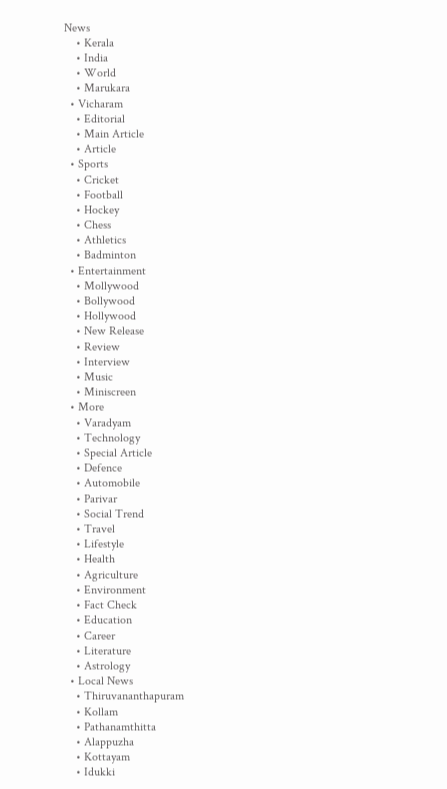News
    • Kerala
    • India
    • World
    • Marukara
  • Vicharam
    • Editorial
    • Main Article
    • Article
  • Sports
    • Cricket
    • Football
    • Hockey
    • Chess
    • Athletics
    • Badminton
  • Entertainment
    • Mollywood
    • Bollywood
    • Hollywood
    • New Release
    • Review
    • Interview
    • Music
    • Miniscreen
  • More
    • Varadyam
    • Technology
    • Special Article
    • Defence
    • Automobile
    • Parivar
    • Social Trend
    • Travel
    • Lifestyle
    • Health
    • Agriculture
    • Environment
    • Fact Check
    • Education
    • Career
    • Literature
    • Astrology
  • Local News
    • Thiruvananthapuram
    • Kollam
    • Pathanamthitta
    • Alappuzha
    • Kottayam
    • Idukki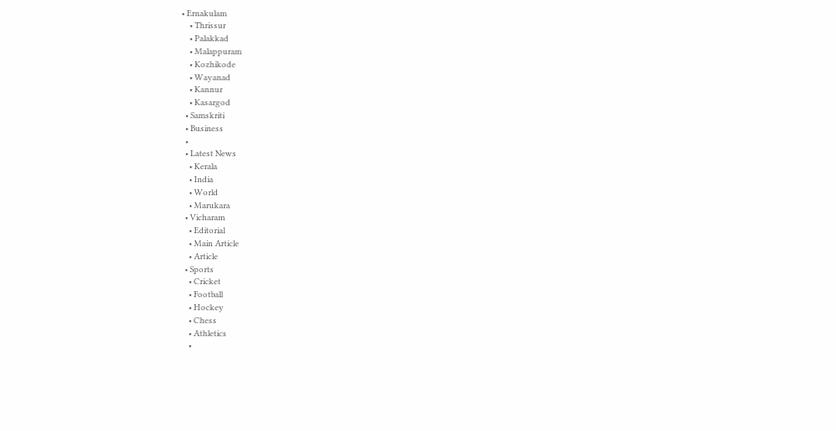• Ernakulam
    • Thrissur
    • Palakkad
    • Malappuram
    • Kozhikode
    • Wayanad
    • Kannur
    • Kasargod
  • Samskriti
  • Business
  •
  • Latest News
    • Kerala
    • India
    • World
    • Marukara
  • Vicharam
    • Editorial
    • Main Article
    • Article
  • Sports
    • Cricket
    • Football
    • Hockey
    • Chess
    • Athletics
    •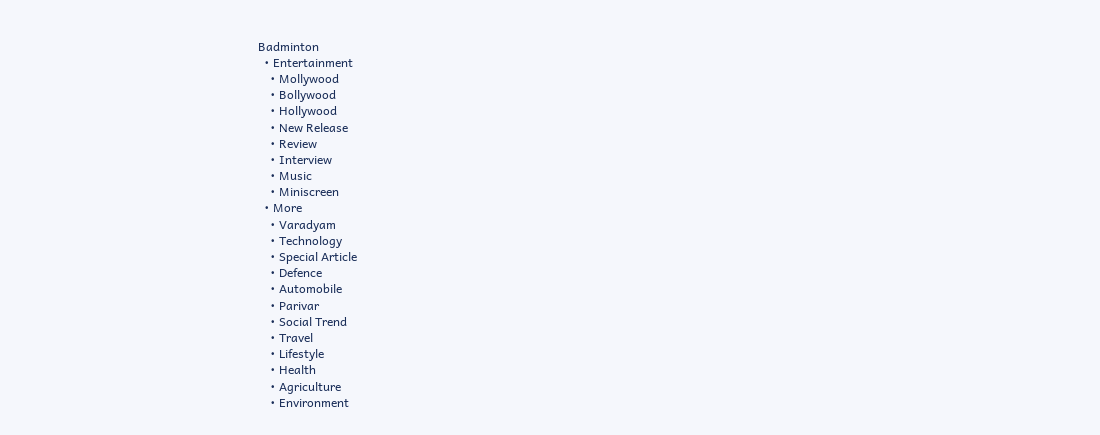Badminton
  • Entertainment
    • Mollywood
    • Bollywood
    • Hollywood
    • New Release
    • Review
    • Interview
    • Music
    • Miniscreen
  • More
    • Varadyam
    • Technology
    • Special Article
    • Defence
    • Automobile
    • Parivar
    • Social Trend
    • Travel
    • Lifestyle
    • Health
    • Agriculture
    • Environment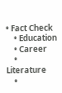• Fact Check
    • Education
    • Career
    • Literature
    •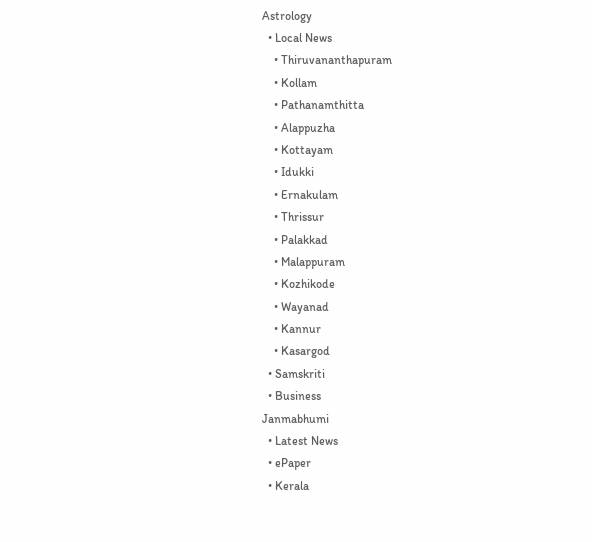Astrology
  • Local News
    • Thiruvananthapuram
    • Kollam
    • Pathanamthitta
    • Alappuzha
    • Kottayam
    • Idukki
    • Ernakulam
    • Thrissur
    • Palakkad
    • Malappuram
    • Kozhikode
    • Wayanad
    • Kannur
    • Kasargod
  • Samskriti
  • Business
Janmabhumi
  • Latest News
  • ePaper
  • Kerala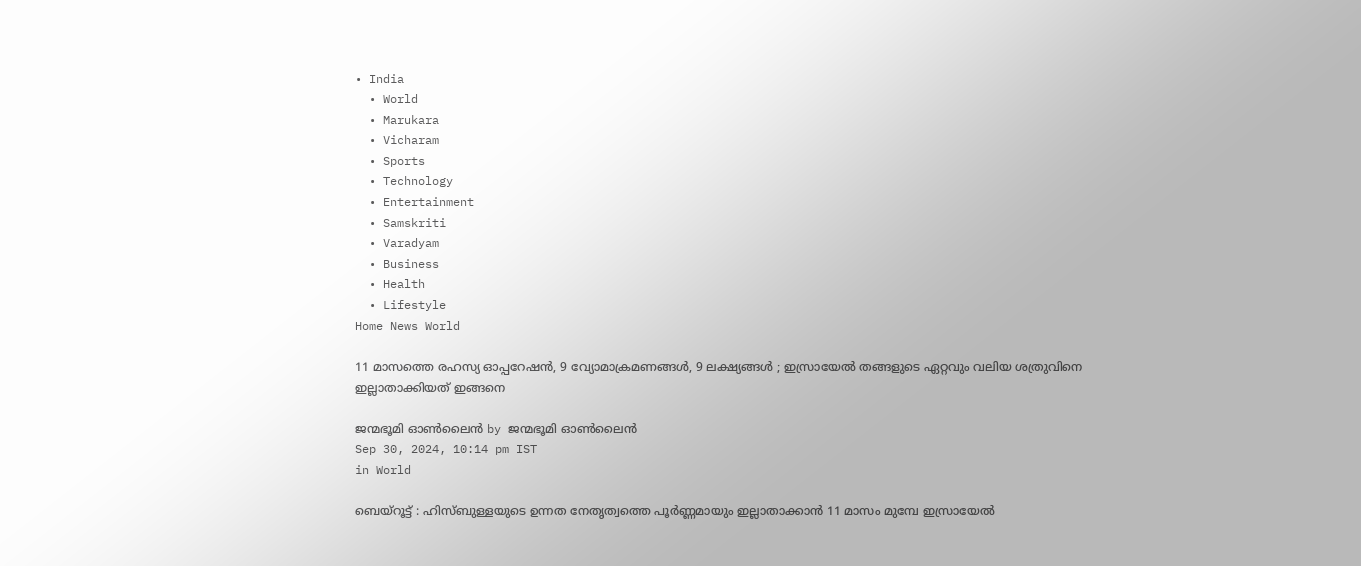• India
  • World
  • Marukara
  • Vicharam
  • Sports
  • Technology
  • Entertainment
  • Samskriti
  • Varadyam
  • Business
  • Health
  • Lifestyle
Home News World

11 മാസത്തെ രഹസ്യ ഓപ്പറേഷൻ, 9 വ്യോമാക്രമണങ്ങൾ, 9 ലക്ഷ്യങ്ങൾ ; ഇസ്രായേൽ തങ്ങളുടെ ഏറ്റവും വലിയ ശത്രുവിനെ ഇല്ലാതാക്കിയത് ഇങ്ങനെ

ജന്മഭൂമി ഓണ്‍ലൈന്‍ by ജന്മഭൂമി ഓണ്‍ലൈന്‍
Sep 30, 2024, 10:14 pm IST
in World

ബെയ്റൂട്ട് : ഹിസ്ബുള്ളയുടെ ഉന്നത നേതൃത്വത്തെ പൂർണ്ണമായും ഇല്ലാതാക്കാൻ 11 മാസം മുമ്പേ ഇസ്രായേൽ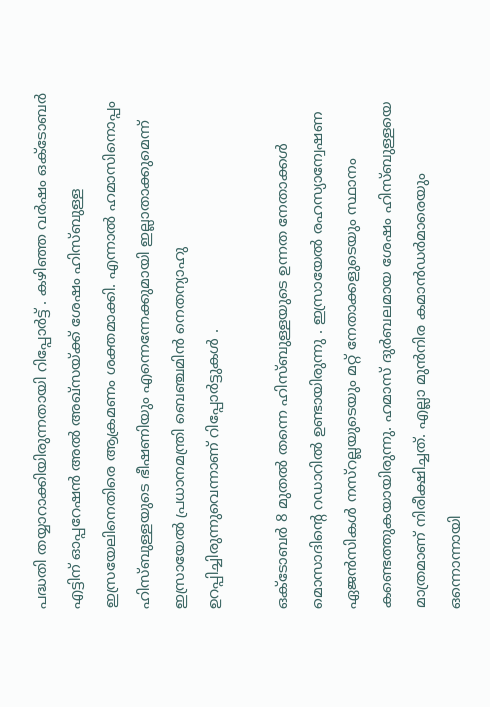പദ്ധതി തയ്യാറാക്കിയിരുന്നതായി റിപ്പോർട്ട് . കഴിഞ്ഞ വർഷം ഒക്‌ടോബർ എട്ടിന് ഓപ്പറേഷൻ അൽ അഖ്‌സയ്‌ക്ക് ശേഷം ഹിസ്ബുള്ള ഇസ്രയേലിനെതിരെ ആക്രമണം ശക്തമാക്കി. എന്നാൽ ഹമാസിനൊപ്പം ഹിസ്ബുള്ളയുടെ ഭീഷണിയും എന്നെന്നേക്കുമായി ഇല്ലാതാക്കുമെന്ന് ഇസ്രായേൽ പ്രധാനമന്ത്രി ബെഞ്ചമിൻ നെതന്യാഹു ഉറപ്പിച്ചിരുന്നുവെന്നാണ് റിപ്പോർട്ടുകൾ .

ഒക്ടോബർ 8 മുതൽ തന്നെ ഹിസ്ബുള്ളയുടെ ഉന്നത നേതാക്കൾ മൊസാദിന്റെ റഡാറിൽ ഉണ്ടായിരുന്നു . ഇസ്രായേൽ രഹസ്യാന്വേഷണ ഏജൻസികൾ നസ്റല്ലയുടെയും മറ്റ് നേതാക്കളുടെയും സ്ഥാനം കണ്ടെത്തുകയായിരുന്നു. ഹമാസ് ദുർബലമായ ശേഷം ഹിസ്ബുള്ളയെ മാത്രമാണ് നിരീക്ഷിച്ചത്. എല്ലാ മുൻനിര കമാൻഡർമാരെയും ഒന്നൊന്നായി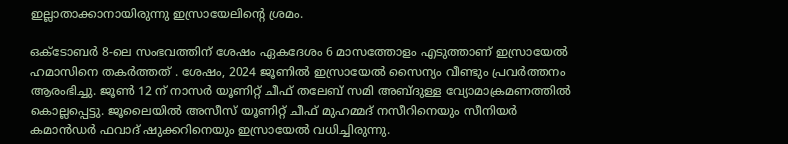ഇല്ലാതാക്കാനായിരുന്നു ഇസ്രായേലിന്റെ ശ്രമം.

ഒക്ടോബർ 8-ലെ സംഭവത്തിന് ശേഷം ഏകദേശം 6 മാസത്തോളം എടുത്താണ് ഇസ്രായേൽ ഹമാസിനെ തകർത്തത് . ശേഷം, 2024 ജൂണിൽ ഇസ്രായേൽ സൈന്യം വീണ്ടും പ്രവർത്തനം ആരംഭിച്ചു. ജൂൺ 12 ന് നാസർ യൂണിറ്റ് ചീഫ് തലേബ് സമി അബ്ദുള്ള വ്യോമാക്രമണത്തിൽ കൊല്ലപ്പെട്ടു. ജൂലൈയിൽ അസീസ് യൂണിറ്റ് ചീഫ് മുഹമ്മദ് നസീറിനെയും സീനിയർ കമാൻഡർ ഫവാദ് ഷുക്കറിനെയും ഇസ്രായേൽ വധിച്ചിരുന്നു.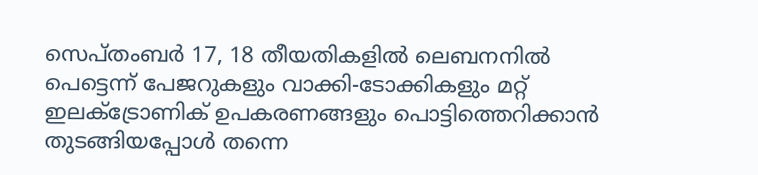സെപ്തംബർ 17, 18 തീയതികളിൽ ലെബനനിൽ പെട്ടെന്ന് പേജറുകളും വാക്കി-ടോക്കികളും മറ്റ് ഇലക്ട്രോണിക് ഉപകരണങ്ങളും പൊട്ടിത്തെറിക്കാൻ തുടങ്ങിയപ്പോൾ തന്നെ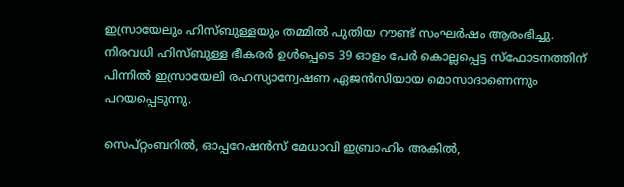ഇസ്രായേലും ഹിസ്ബുള്ളയും തമ്മിൽ പുതിയ റൗണ്ട് സംഘർഷം ആരംഭിച്ചു. നിരവധി ഹിസ്ബുള്ള ഭീകരർ ഉൾപ്പെടെ 39 ഓളം പേർ കൊല്ലപ്പെട്ട സ്ഫോടനത്തിന് പിന്നിൽ ഇസ്രായേലി രഹസ്യാന്വേഷണ ഏജൻസിയായ മൊസാദാണെന്നും പറയപ്പെടുന്നു.

സെപ്റ്റംബറിൽ, ഓപ്പറേഷൻസ് മേധാവി ഇബ്രാഹിം അകിൽ,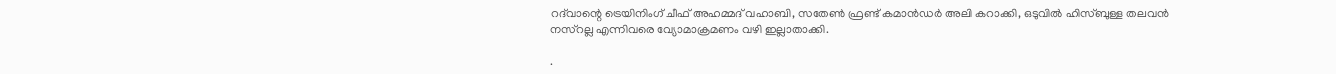റദ്‌വാന്റെ ട്രെയിനിംഗ് ചീഫ് അഹമ്മദ് വഹാബി, സതേൺ ഫ്രണ്ട് കമാൻഡർ അലി കറാക്കി, ഒടുവിൽ ഹിസ്ബുള്ള തലവൻ നസ്‌റല്ല എന്നിവരെ വ്യോമാക്രമണം വഴി ഇല്ലാതാക്കി.

.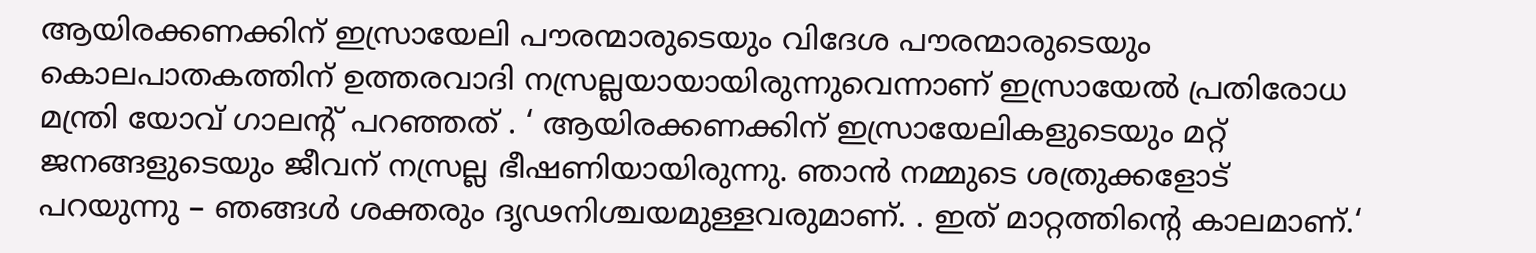ആയിരക്കണക്കിന് ഇസ്രായേലി പൗരന്മാരുടെയും വിദേശ പൗരന്മാരുടെയും കൊലപാതകത്തിന് ഉത്തരവാദി നസ്രല്ലയായായിരുന്നുവെന്നാണ് ഇസ്രായേൽ പ്രതിരോധ മന്ത്രി യോവ് ഗാലൻ്റ് പറഞ്ഞത് . ‘ ആയിരക്കണക്കിന് ഇസ്രായേലികളുടെയും മറ്റ് ജനങ്ങളുടെയും ജീവന് നസ്രല്ല ഭീഷണിയായിരുന്നു. ഞാൻ നമ്മുടെ ശത്രുക്കളോട് പറയുന്നു – ഞങ്ങൾ ശക്തരും ദൃഢനിശ്ചയമുള്ളവരുമാണ്. . ഇത് മാറ്റത്തിന്റെ കാലമാണ്.‘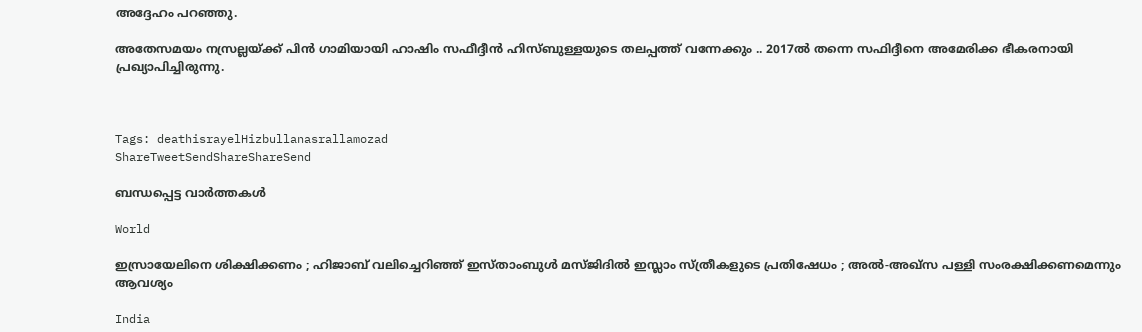അദ്ദേഹം പറഞ്ഞു.

അതേസമയം നസ്രല്ലയ്‌ക്ക് പിൻ ഗാമിയായി ഹാഷിം സഫീദ്ദീൻ ഹിസ്ബുള്ളയുടെ തലപ്പത്ത് വന്നേക്കും .. 2017ൽ തന്നെ സഫിദ്ദീനെ അമേരിക്ക ഭീകരനായി പ്രഖ്യാപിച്ചിരുന്നു.



Tags: deathisrayelHizbullanasrallamozad
ShareTweetSendShareShareSend

ബന്ധപ്പെട്ട വാര്‍ത്തകള്‍

World

ഇസ്രായേലിനെ ശിക്ഷിക്കണം ; ഹിജാബ് വലിച്ചെറിഞ്ഞ് ഇസ്താംബുൾ മസ്ജിദിൽ ഇസ്ലാം സ്ത്രീകളുടെ പ്രതിഷേധം ; അൽ-അഖ്‌സ പള്ളി സംരക്ഷിക്കണമെന്നും ആവശ്യം

India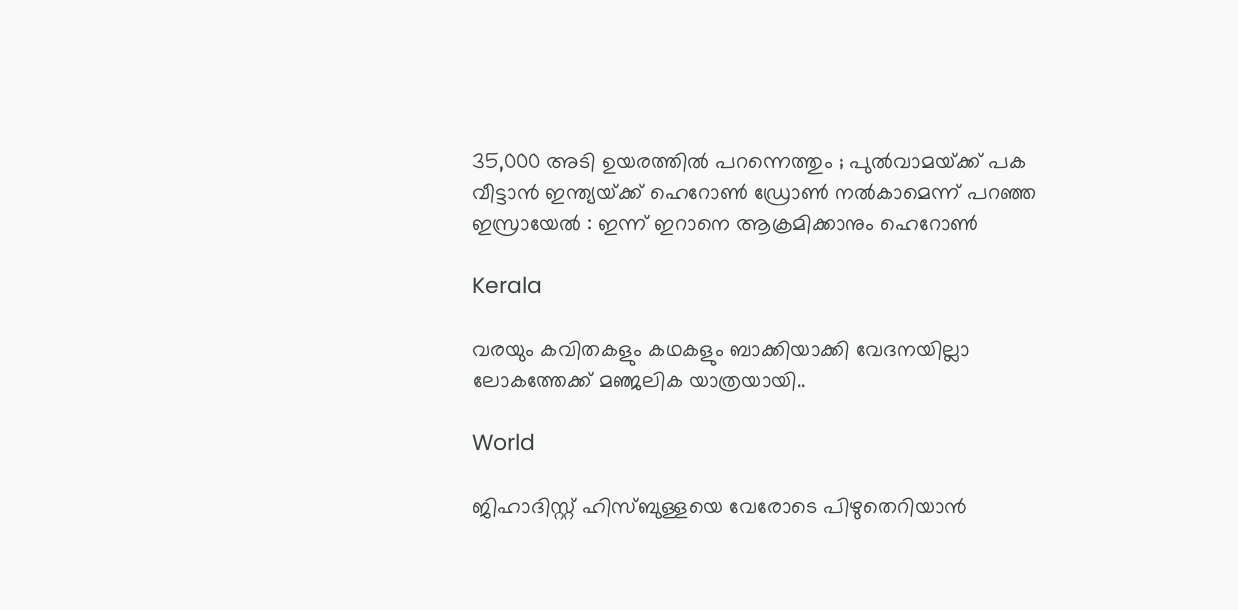35,000 അടി ഉയരത്തില്‍ പറന്നെത്തും ; പുൽവാമയ്‌ക്ക് പക വീട്ടാൻ ഇന്ത്യയ്‌ക്ക് ഹെറോൺ ഡ്രോൺ നൽകാമെന്ന് പറഞ്ഞ ഇസ്രായേൽ : ഇന്ന് ഇറാനെ ആക്രമിക്കാനും ഹെറോൺ

Kerala

വരയും കവിതകളും കഥകളും ബാക്കിയാക്കി വേദനയില്ലാ ലോകത്തേക്ക് മഞ്ജലിക യാത്രയായി..

World

ജിഹാദിസ്റ്റ് ഹിസ്ബുള്ളയെ വേരോടെ പിഴുതെറിയാൻ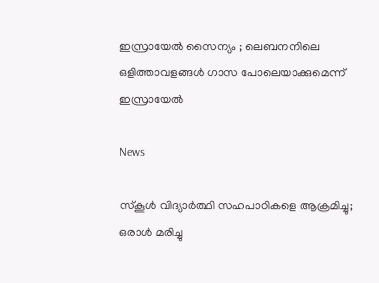ഇസ്രായേൽ സൈന്യം ; ലെബനനിലെ ഒളിത്താവളങ്ങൾ ഗാസ പോലെയാക്കുമെന്ന് ഇസ്രായേൽ

News

സ്‌കൂൾ വിദ്യാർത്ഥി സഹപാഠികളെ ആക്രമിച്ചു; ഒരാൾ മരിച്ചു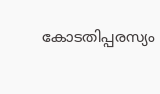കോടതിപ്പരസ്യം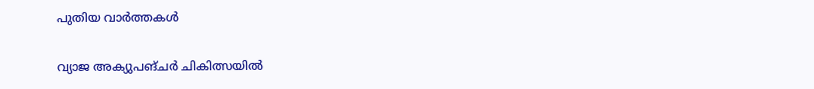പുതിയ വാര്‍ത്തകള്‍

വ്യാജ അക്യുപങ്ചർ ചികിത്സയിൽ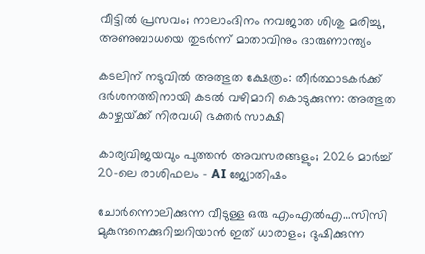വീട്ടിൽ പ്രസവം; നാലാംദിനം നവജാത ശിശു മരിച്ചു, അണുബാധയെ തുടർന്ന് മാതാവിനും ദാരുണാന്ത്യം

കടലിന് നടുവില്‍ അത്ഭുത ക്ഷേത്രം: തീര്‍ത്ഥാടകര്‍ക്ക് ദര്‍ശനത്തിനായി കടല്‍ വഴിമാറി കൊടുക്കുന്ന: അത്ഭുത കാഴ്ചയ്‌ക്ക് നിരവധി ഭക്തര്‍ സാക്ഷി

കാര്യവിജയവും പുത്തൻ അവസരങ്ങളും; 2026 മാർച്ച് 20-ലെ രാശിഫലം – AI ജ്യോതിഷം

ചോര്‍ന്നൊലിക്കുന്ന വീടുള്ള ഒരു എംഎല്‍എ…സിസി മുകുന്ദനെക്കുറിച്ചറിയാന്‍ ഇത് ധാരാളം; ദുഷിക്കുന്ന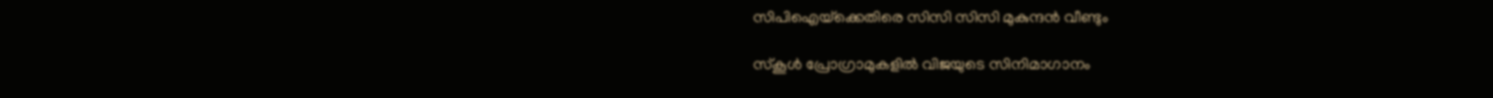സിപിഐയ്‌ക്കെതിരെ സിസി സിസി മുകുന്ദന്‍ വീണ്ടും

സ്കൂൾ പ്രോഗ്രാമുകളിൽ വിജയുടെ സിനിമാഗാനം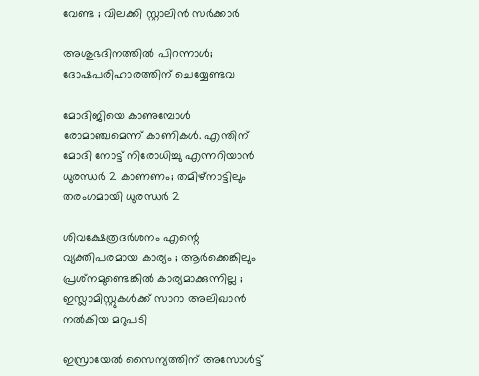വേണ്ട ; വിലക്കി സ്റ്റാലിൻ സർക്കാർ

അശുഭദിനത്തിൽ പിറന്നാൾ; ദോഷപരിഹാരത്തിന് ചെയ്യേണ്ടവ

മോദിജിയെ കാണുമ്പോള്‍ രോമാഞ്ചമെന്ന് കാണികള്‍. എന്തിന് മോദി നോട്ട് നിരോധിച്ചു എന്നറിയാന്‍ ധുരന്ധര്‍ 2 കാണണം; തമിഴ്നാട്ടിലും തരംഗമായി ധുരന്ധര്‍ 2

ശിവക്ഷേത്രദർശനം എന്റെ വ്യക്തിപരമായ കാര്യം ; ആർക്കെങ്കിലും പ്രശ്‌നമുണ്ടെങ്കിൽ കാര്യമാക്കുന്നില്ല ; ഇസ്ലാമിസ്റ്റുകൾക്ക് സാറാ അലിഖാൻ നൽകിയ മറുപടി

ഇസ്രായേൽ സൈന്യത്തിന് അസോൾട്ട്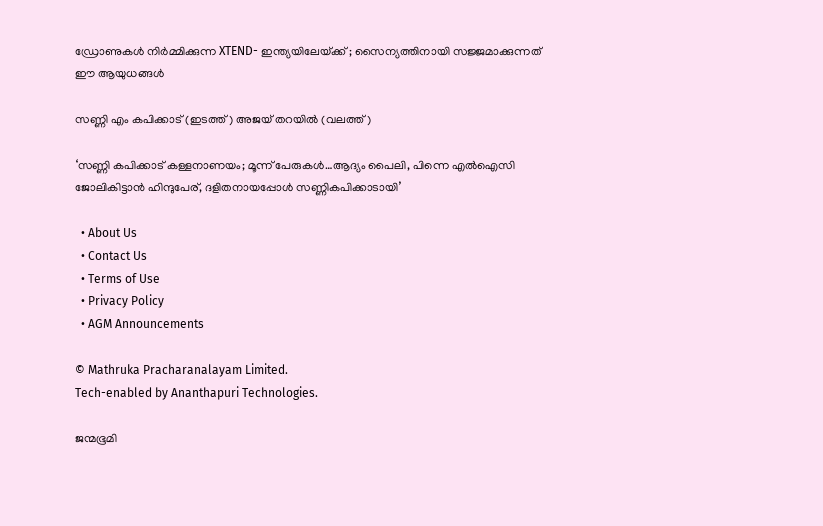ഡ്രോണുകൾ നിർമ്മിക്കുന്ന XTEND- ഇന്ത്യയിലേയ്‌ക്ക് ; സൈന്യത്തിനായി സജ്ജമാക്കുന്നത് ഈ ആയുധങ്ങൾ

സണ്ണി എം കപിക്കാട് (ഇടത്ത്) അജയ് തറയില്‍ (വലത്ത്)

‘സണ്ണി കപിക്കാട് കള്ളനാണയം; മൂന്ന് പേരുകള്‍…ആദ്യം പൈലി, പിന്നെ എല്‍ഐസി ജോലികിട്ടാന്‍ ഹിന്ദുപേര്, ദളിതനായപ്പോള്‍ സണ്ണികപിക്കാടായി’

  • About Us
  • Contact Us
  • Terms of Use
  • Privacy Policy
  • AGM Announcements

© Mathruka Pracharanalayam Limited.
Tech-enabled by Ananthapuri Technologies.

ജന്മഭൂമി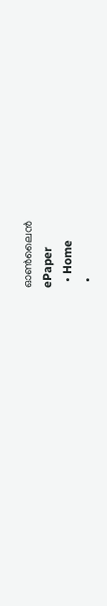ഓണ്‍ലൈന്‍
ePaper
  • Home
  •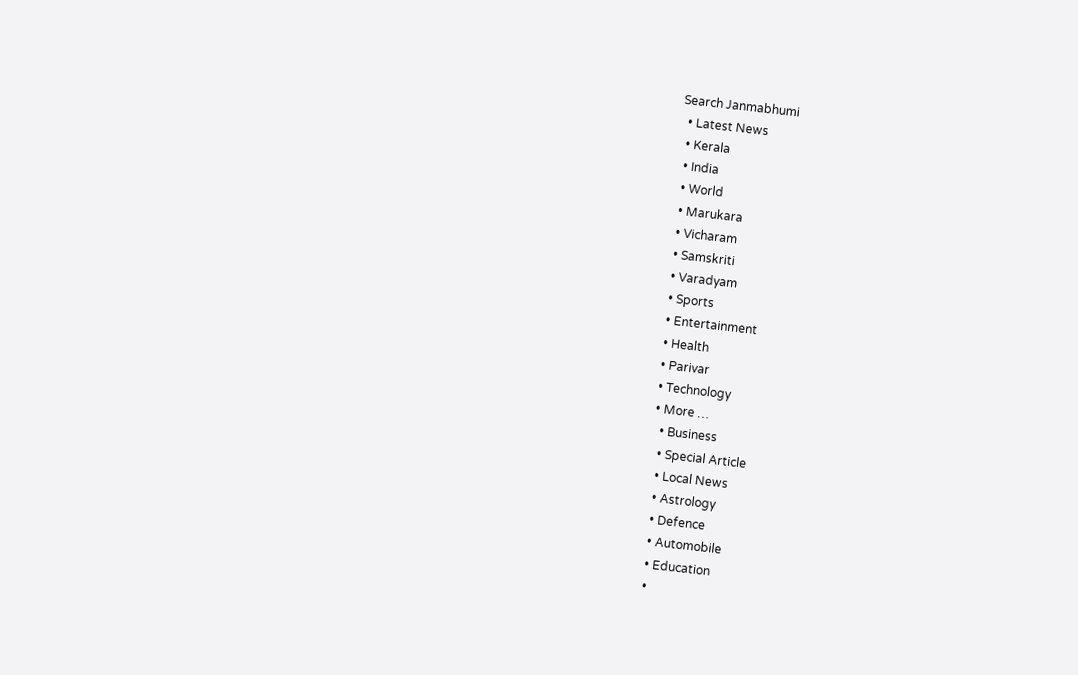Search Janmabhumi
  • Latest News
  • Kerala
  • India
  • World
  • Marukara
  • Vicharam
  • Samskriti
  • Varadyam
  • Sports
  • Entertainment
  • Health
  • Parivar
  • Technology
  • More …
    • Business
    • Special Article
    • Local News
    • Astrology
    • Defence
    • Automobile
    • Education
    •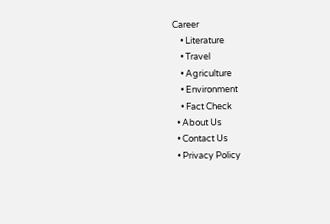Career
    • Literature
    • Travel
    • Agriculture
    • Environment
    • Fact Check
  • About Us
  • Contact Us
  • Privacy Policy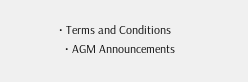• Terms and Conditions
  • AGM Announcements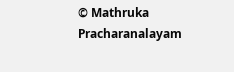© Mathruka Pracharanalayam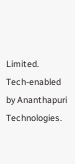Limited.
Tech-enabled by Ananthapuri Technologies.